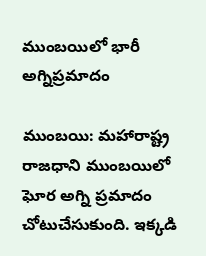ముంబయిలో భారీ అగ్నిప్రమాదం

ముంబయి: మహారాష్ట్ర రాజధాని ముంబయిలో ఘోర అగ్ని ప్రమాదం చోటుచేసుకుంది. ఇక్కడి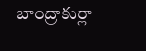బాంద్రాకుర్లా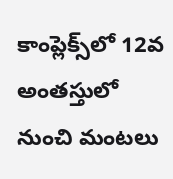కాంప్లెక్స్‌లో 12వ అంతస్తులో నుంచి మంటలు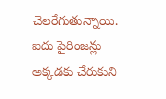చెలరేగుతున్నాయి. ఐదు పైరింజన్లు అక్కడకు చేరుకుని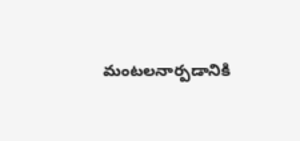మంటలనార్పడానికి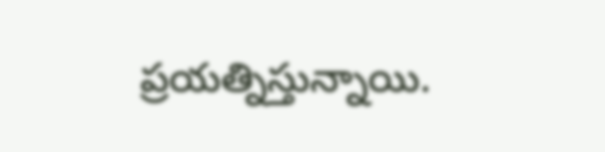ప్రయత్నిస్తున్నాయి.